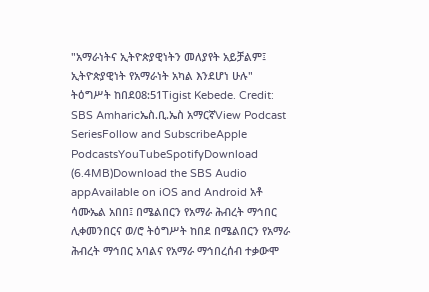"አማራነትና ኢትዮጵያዊነትን መለያየት አይቻልም፤ ኢትዮጵያዊነት የአማራነት አካል እንደሆነ ሁሉ" ትዕግሥት ከበደ08:51Tigist Kebede. Credit: SBS Amharicኤስ.ቢ.ኤስ አማርኛView Podcast SeriesFollow and SubscribeApple PodcastsYouTubeSpotifyDownload (6.4MB)Download the SBS Audio appAvailable on iOS and Android አቶ ሳሙኤል አበበ፤ በሜልበርን የአማራ ሕብረት ማኅበር ሊቀመንበርና ወ/ሮ ትዕግሥት ከበደ በሜልበርን የአማራ ሕብረት ማኅበር አባልና የአማራ ማኅበረሰብ ተቃውሞ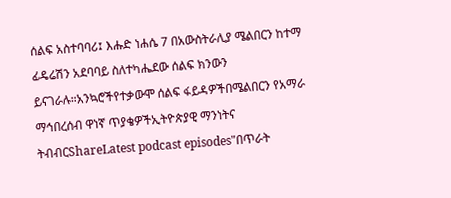ሰልፍ አስተባባሪ፤ እሑድ ነሐሴ 7 በአውስትራሊያ ሜልበርን ከተማ ፊዴሬሽን አደባባይ ስለተካሔደው ሰልፍ ክንውን ይናገራሉ።አንኳሮችየተቃውሞ ሰልፍ ፋይዳዎችበሜልበርን የአማራ ማኅበረሰብ ዋነኛ ጥያቄዎችኢትዮጵያዊ ማንነትና ትብብርShareLatest podcast episodes"በጥራት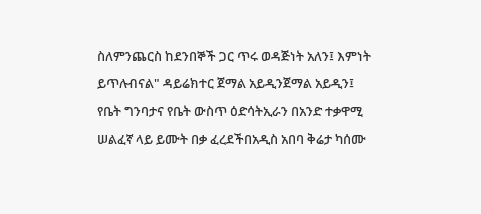ስለምንጨርስ ከደንበኞች ጋር ጥሩ ወዳጅነት አለን፤ እምነት ይጥሉብናል" ዳይሬክተር ጀማል አይዲንጀማል አይዲን፤ የቤት ግንባታና የቤት ውስጥ ዕድሳትኢራን በአንድ ተቃዋሚ ሠልፈኛ ላይ ይሙት በቃ ፈረደችበአዲስ አበባ ቅሬታ ካሰሙ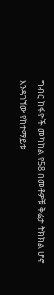ግብር ከፋዮች መካከል የ58 በመቶዎቹ ቅሬታ ትክክል ሆኖ እንዳገኘው የከተማይቱ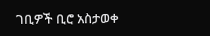ገቢዎች ቢሮ አስታወቀ